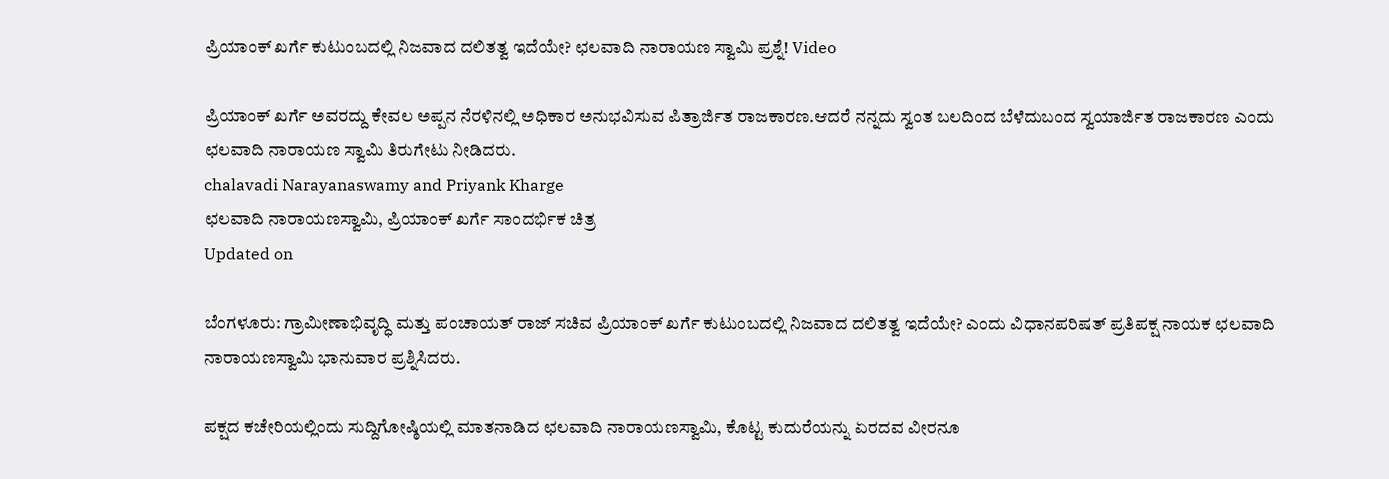ಪ್ರಿಯಾಂಕ್ ಖರ್ಗೆ ಕುಟುಂಬದಲ್ಲಿ ನಿಜವಾದ ದಲಿತತ್ವ ಇದೆಯೇ? ಛಲವಾದಿ ನಾರಾಯಣ ಸ್ವಾಮಿ ಪ್ರಶ್ನೆ! Video

ಪ್ರಿಯಾಂಕ್ ಖರ್ಗೆ ಅವರದ್ದು ಕೇವಲ ಅಪ್ಪನ ನೆರಳಿನಲ್ಲಿ ಅಧಿಕಾರ ಅನುಭವಿಸುವ ಪಿತ್ರಾರ್ಜಿತ ರಾಜಕಾರಣ.ಆದರೆ ನನ್ನದು ಸ್ವಂತ ಬಲದಿಂದ ಬೆಳೆದುಬಂದ ಸ್ವಯಾರ್ಜಿತ ರಾಜಕಾರಣ ಎಂದು ಛಲವಾದಿ ನಾರಾಯಣ ಸ್ವಾಮಿ ತಿರುಗೇಟು ನೀಡಿದರು.
chalavadi Narayanaswamy and Priyank Kharge
ಛಲವಾದಿ ನಾರಾಯಣಸ್ವಾಮಿ, ಪ್ರಿಯಾಂಕ್ ಖರ್ಗೆ ಸಾಂದರ್ಭಿಕ ಚಿತ್ರ
Updated on

ಬೆಂಗಳೂರು: ಗ್ರಾಮೀಣಾಭಿವೃದ್ಧಿ ಮತ್ತು ಪಂಚಾಯತ್ ರಾಜ್ ಸಚಿವ ಪ್ರಿಯಾಂಕ್ ಖರ್ಗೆ ಕುಟುಂಬದಲ್ಲಿ ನಿಜವಾದ ದಲಿತತ್ವ ಇದೆಯೇ? ಎಂದು ವಿಧಾನಪರಿಷತ್ ಪ್ರತಿಪಕ್ಷ ನಾಯಕ ಛಲವಾದಿ ನಾರಾಯಣಸ್ವಾಮಿ ಭಾನುವಾರ ಪ್ರಶ್ನಿಸಿದರು.

ಪಕ್ಷದ ಕಚೇರಿಯಲ್ಲಿಂದು ಸುದ್ದಿಗೋಷ್ಠಿಯಲ್ಲಿ ಮಾತನಾಡಿದ ಛಲವಾದಿ ನಾರಾಯಣಸ್ವಾಮಿ, ಕೊಟ್ಟ ಕುದುರೆಯನ್ನು ಏರದವ ವೀರನೂ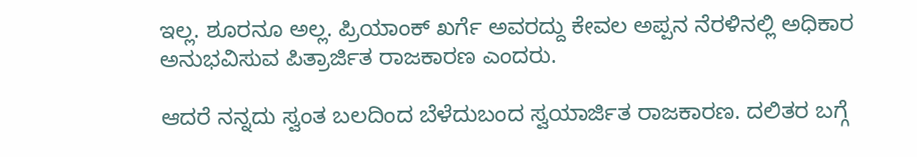ಇಲ್ಲ. ಶೂರನೂ ಅಲ್ಲ. ಪ್ರಿಯಾಂಕ್ ಖರ್ಗೆ ಅವರದ್ದು ಕೇವಲ ಅಪ್ಪನ ನೆರಳಿನಲ್ಲಿ ಅಧಿಕಾರ ಅನುಭವಿಸುವ ಪಿತ್ರಾರ್ಜಿತ ರಾಜಕಾರಣ ಎಂದರು.

ಆದರೆ ನನ್ನದು ಸ್ವಂತ ಬಲದಿಂದ ಬೆಳೆದುಬಂದ ಸ್ವಯಾರ್ಜಿತ ರಾಜಕಾರಣ. ದಲಿತರ ಬಗ್ಗೆ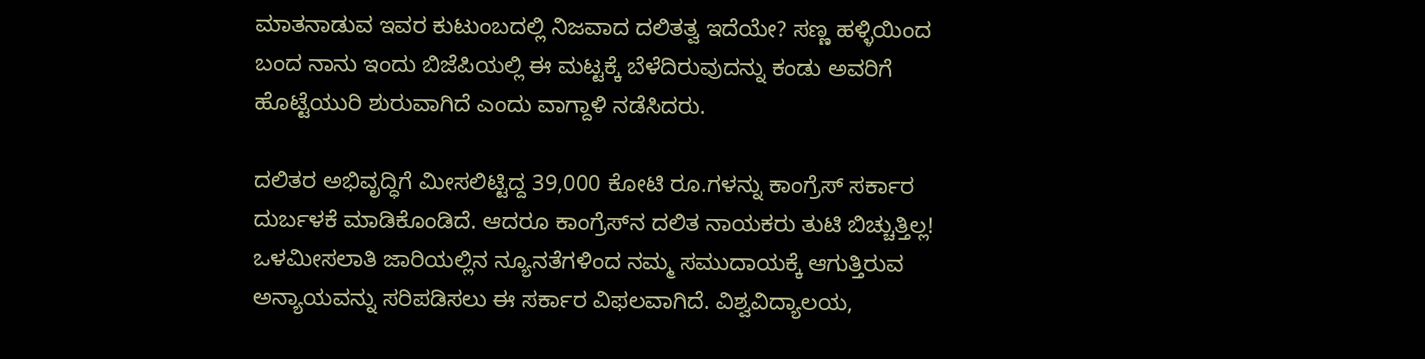ಮಾತನಾಡುವ ಇವರ ಕುಟುಂಬದಲ್ಲಿ ನಿಜವಾದ ದಲಿತತ್ವ ಇದೆಯೇ? ಸಣ್ಣ ಹಳ್ಳಿಯಿಂದ ಬಂದ ನಾನು ಇಂದು ಬಿಜೆಪಿಯಲ್ಲಿ ಈ ಮಟ್ಟಕ್ಕೆ ಬೆಳೆದಿರುವುದನ್ನು ಕಂಡು ಅವರಿಗೆ ಹೊಟ್ಟೆಯುರಿ ಶುರುವಾಗಿದೆ ಎಂದು ವಾಗ್ದಾಳಿ ನಡೆಸಿದರು.

ದಲಿತರ ಅಭಿವೃದ್ಧಿಗೆ ಮೀಸಲಿಟ್ಟಿದ್ದ 39,000 ಕೋಟಿ ರೂ.ಗಳನ್ನು ಕಾಂಗ್ರೆಸ್ ಸರ್ಕಾರ ದುರ್ಬಳಕೆ ಮಾಡಿಕೊಂಡಿದೆ. ಆದರೂ ಕಾಂಗ್ರೆಸ್‌ನ ದಲಿತ ನಾಯಕರು ತುಟಿ ಬಿಚ್ಚುತ್ತಿಲ್ಲ! ಒಳಮೀಸಲಾತಿ ಜಾರಿಯಲ್ಲಿನ ನ್ಯೂನತೆಗಳಿಂದ ನಮ್ಮ ಸಮುದಾಯಕ್ಕೆ ಆಗುತ್ತಿರುವ ಅನ್ಯಾಯವನ್ನು ಸರಿಪಡಿಸಲು ಈ ಸರ್ಕಾರ ವಿಫಲವಾಗಿದೆ. ವಿಶ್ವವಿದ್ಯಾಲಯ,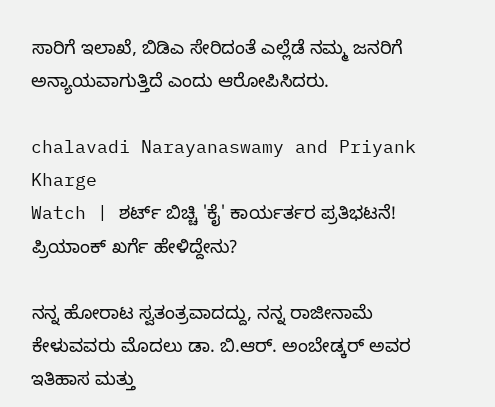ಸಾರಿಗೆ ಇಲಾಖೆ, ಬಿಡಿಎ ಸೇರಿದಂತೆ ಎಲ್ಲೆಡೆ ನಮ್ಮ ಜನರಿಗೆ ಅನ್ಯಾಯವಾಗುತ್ತಿದೆ ಎಂದು ಆರೋಪಿಸಿದರು.

chalavadi Narayanaswamy and Priyank Kharge
Watch | ಶರ್ಟ್ ಬಿಚ್ಚಿ 'ಕೈ' ಕಾರ್ಯರ್ತರ ಪ್ರತಿಭಟನೆ! ಪ್ರಿಯಾಂಕ್ ಖರ್ಗೆ ಹೇಳಿದ್ದೇನು?

ನನ್ನ ಹೋರಾಟ ಸ್ವತಂತ್ರವಾದದ್ದು, ನನ್ನ ರಾಜೀನಾಮೆ ಕೇಳುವವರು ಮೊದಲು ಡಾ. ಬಿ.ಆರ್. ಅಂಬೇಡ್ಕರ್ ಅವರ ಇತಿಹಾಸ ಮತ್ತು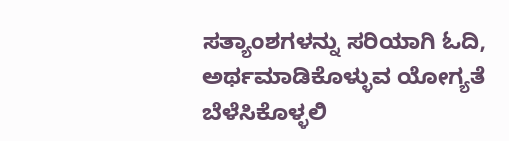ಸತ್ಯಾಂಶಗಳನ್ನು ಸರಿಯಾಗಿ ಓದಿ, ಅರ್ಥಮಾಡಿಕೊಳ್ಳುವ ಯೋಗ್ಯತೆ ಬೆಳೆಸಿಕೊಳ್ಳಲಿ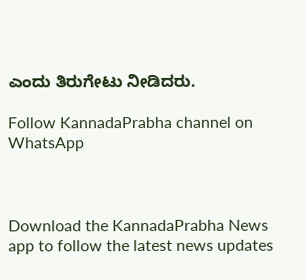ಎಂದು ತಿರುಗೇಟು ನೀಡಿದರು.

Follow KannadaPrabha channel on WhatsApp



Download the KannadaPrabha News app to follow the latest news updates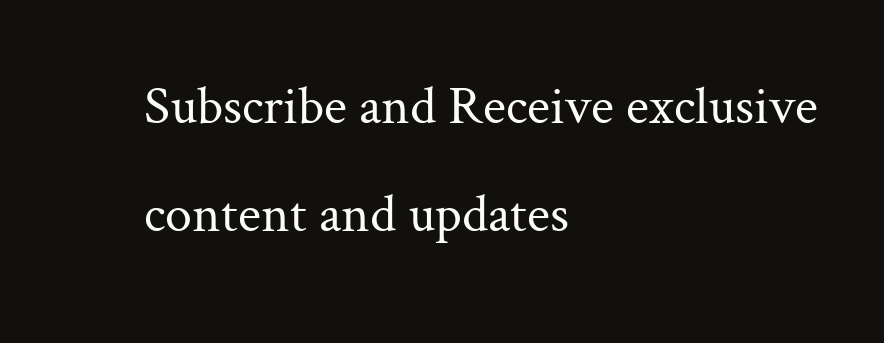Subscribe and Receive exclusive content and updates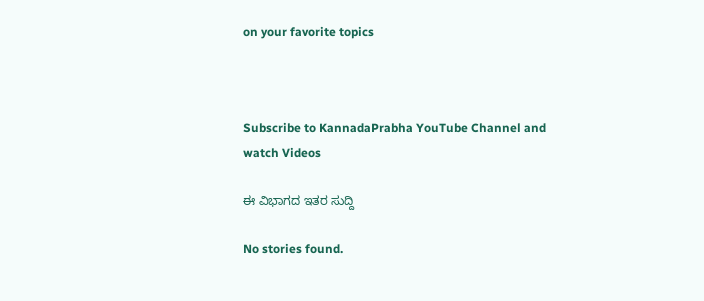on your favorite topics



Subscribe to KannadaPrabha YouTube Channel and watch Videos

ಈ ವಿಭಾಗದ ಇತರ ಸುದ್ದಿ

No stories found.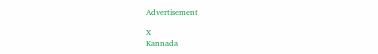Advertisement

X
Kannada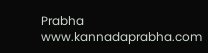Prabha
www.kannadaprabha.com